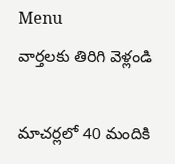Menu
వార్తలకు తిరిగి వెళ్లండి

మాచర్లలో 40 మందికి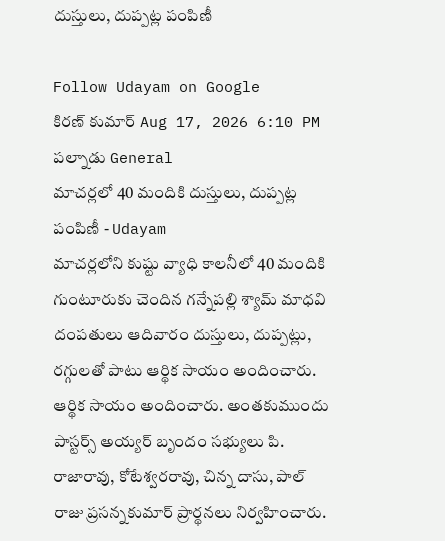దుస్తులు, దుప్పట్ల పంపిణీ

Follow Udayam on Google
కిరణ్ కుమార్ Aug 17, 2026 6:10 PM పల్నాడు General
మాచర్లలో 40 మందికి దుస్తులు, దుప్పట్ల పంపిణీ - Udayam
మాచర్లలోని కుష్టు వ్యాధి కాలనీలో 40 మందికి గుంటూరుకు చెందిన గన్నేపల్లి శ్యామ్ మాధవి దంపతులు ఆదివారం దుస్తులు, దుప్పట్లు, రగ్గులతో పాటు ఆర్థిక సాయం అందించారు. ఆర్థిక సాయం అందించారు. అంతకుముందు పాస్టర్స్ అయ్యర్ బృందం సభ్యులు పి. రాజారావు, కోటేశ్వరరావు, చిన్న దాసు, పాల్ రాజు ప్రసన్నకుమార్ ప్రార్థనలు నిర్వహించారు.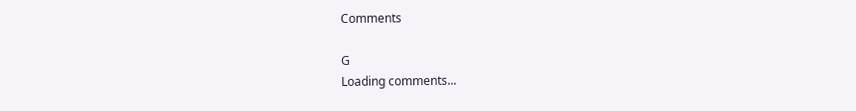Comments

G
Loading comments...